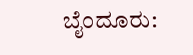ಬೈಂದೂರು: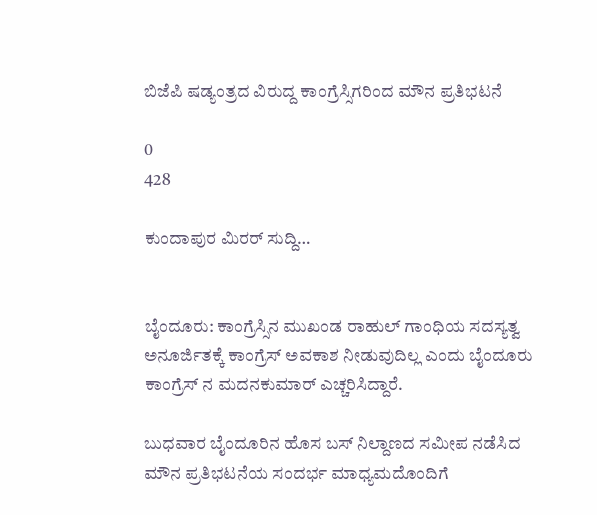ಬಿಜೆಪಿ ಷಡ್ಯಂತ್ರದ ವಿರುದ್ದ ಕಾಂಗ್ರೆಸ್ಸಿಗರಿಂದ ಮೌನ ಪ್ರತಿಭಟನೆ

0
428

ಕುಂದಾಪುರ ಮಿರರ್ ‌ಸುದ್ದಿ…


ಬೈಂದೂರು: ಕಾಂಗ್ರೆಸ್ಸಿನ ಮುಖಂಡ ರಾಹುಲ್ ಗಾಂಧಿಯ ಸದಸ್ಯತ್ವ ಅನೂರ್ಜಿತಕ್ಕೆ ಕಾಂಗ್ರೆಸ್ ಅವಕಾಶ ನೀಡುವುದಿಲ್ಲ ಎಂದು ಬೈಂದೂರು ಕಾಂಗ್ರೆಸ್ ನ ಮದನಕುಮಾರ್ ಎಚ್ಚರಿಸಿದ್ದಾರೆ.

ಬುಧವಾರ ಬೈಂದೂರಿನ ಹೊಸ ಬಸ್ ನಿಲ್ದಾಣದ ಸಮೀಪ ನಡೆಸಿದ ಮೌನ ಪ್ರತಿಭಟನೆಯ ಸಂದರ್ಭ ಮಾಧ್ಯಮದೊಂದಿಗೆ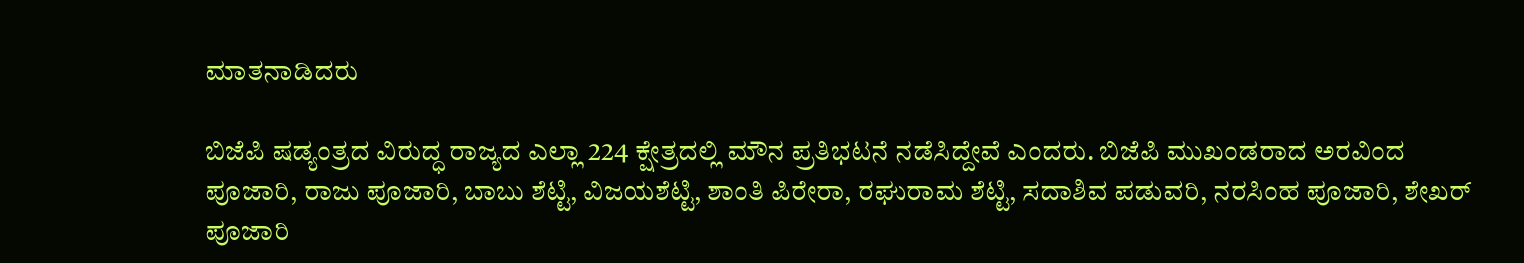ಮಾತನಾಡಿದರು

ಬಿಜೆಪಿ ಷಡ್ಯಂತ್ರದ ವಿರುದ್ಧ ರಾಜ್ಯದ ಎಲ್ಲಾ 224 ಕ್ಷೇತ್ರದಲ್ಲಿ ಮೌನ ಪ್ರತಿಭಟನೆ ನಡೆಸಿದ್ದೇವೆ ಎಂದರು. ಬಿಜೆಪಿ ಮುಖಂಡರಾದ ಅರವಿಂದ ಪೂಜಾರಿ, ರಾಜು ಪೂಜಾರಿ, ಬಾಬು ಶೆಟ್ಟಿ, ವಿಜಯಶೆಟ್ಟಿ, ಶಾಂತಿ ಪಿರೇರಾ, ರಘುರಾಮ ಶೆಟ್ಟಿ, ಸದಾಶಿವ ಪಡುವರಿ, ನರಸಿಂಹ ಪೂಜಾರಿ, ಶೇಖರ್ ಪೂಜಾರಿ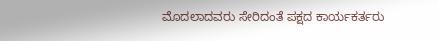ಮೊದಲಾದವರು ಸೇರಿದಂತೆ ಪಕ್ಷದ ಕಾರ್ಯಕರ್ತರು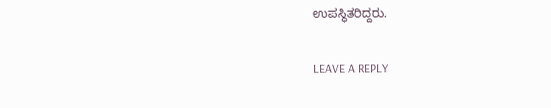ಉಪಸ್ಥಿತರಿದ್ದರು.

LEAVE A REPLY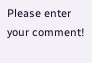Please enter your comment!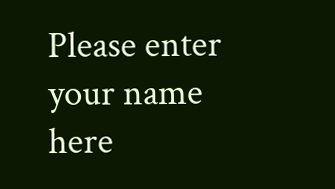Please enter your name here